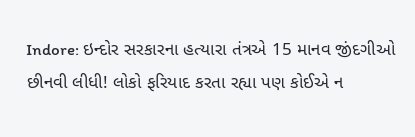Indore: ઇન્દોર સરકારના હત્યારા તંત્રએ 15 માનવ જીંદગીઓ છીનવી લીધી! લોકો ફરિયાદ કરતા રહ્યા પણ કોઈએ ન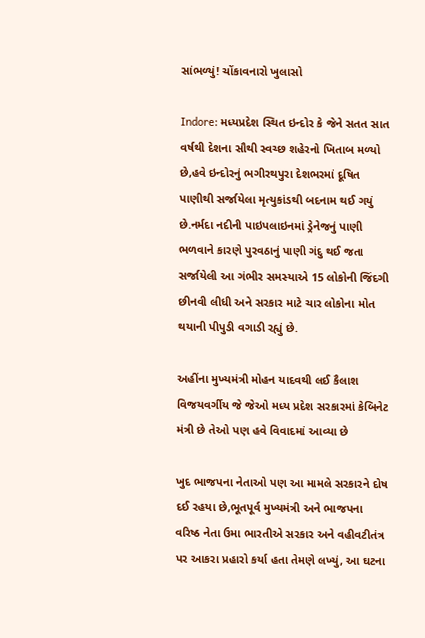સાંભળ્યું! ચોંકાવનારો ખુલાસો

Indore: મધ્યપ્રદેશ સ્થિત ઇન્દોર કે જેને સતત સાત વર્ષથી દેશના સૌથી સ્વચ્છ શહેરનો ખિતાબ મળ્યો છે,હવે ઇન્દોરનું ભગીરથપુરા દેશભરમાં દૂષિત પાણીથી સર્જાયેલા મૃત્યુકાંડથી બદનામ થઈ ગયું છે.નર્મદા નદીની પાઇપલાઇનમાં ડ્રેનેજનું પાણી ભળવાને કારણે પુરવઠાનું પાણી ગંદુ થઈ જતા સર્જાયેલી આ ગંભીર સમસ્યાએ 15 લોકોની જિંદગી છીનવી લીધી અને સરકાર માટે ચાર લોકોના મોત થયાની પીપુડી વગાડી રહ્યું છે.

અહીંના મુખ્યમંત્રી મોહન યાદવથી લઈ કૈલાશ વિજયવર્ગીય જે જેઓ મધ્ય પ્રદેશ સરકારમાં કેબિનેટ મંત્રી છે તેઓ પણ હવે વિવાદમાં આવ્યા છે

ખુદ ભાજપના નેતાઓ પણ આ મામલે સરકારને દોષ દઈ રહયા છે,ભૂતપૂર્વ મુખ્યમંત્રી અને ભાજપના વરિષ્ઠ નેતા ઉમા ભારતીએ સરકાર અને વહીવટીતંત્ર પર આકરા પ્રહારો કર્યા હતા તેમણે લખ્યું, આ ઘટના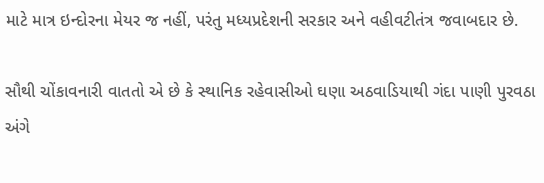માટે માત્ર ઇન્દોરના મેયર જ નહીં, પરંતુ મધ્યપ્રદેશની સરકાર અને વહીવટીતંત્ર જવાબદાર છે.

સૌથી ચોંકાવનારી વાતતો એ છે કે સ્થાનિક રહેવાસીઓ ઘણા અઠવાડિયાથી ગંદા પાણી પુરવઠા અંગે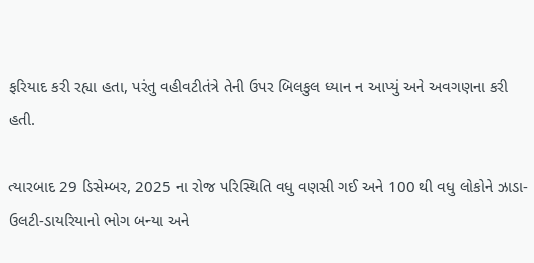ફરિયાદ કરી રહ્યા હતા, પરંતુ વહીવટીતંત્રે તેની ઉપર બિલકુલ ધ્યાન ન આપ્યું અને અવગણના કરી હતી.

ત્યારબાદ 29 ડિસેમ્બર, 2025 ના રોજ પરિસ્થિતિ વધુ વણસી ગઈ અને 100 થી વધુ લોકોને ઝાડા-ઉલટી-ડાયરિયાનો ભોગ બન્યા અને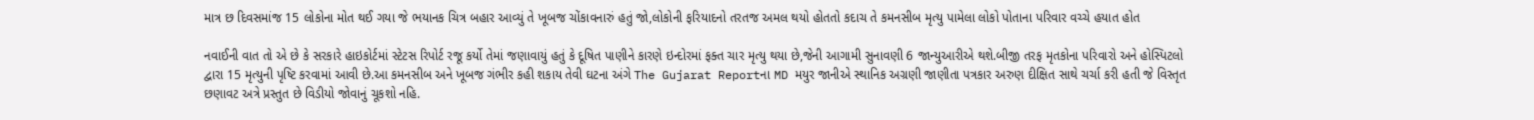માત્ર છ દિવસમાંજ 15 લોકોના મોત થઈ ગયા જે ભયાનક ચિત્ર બહાર આવ્યું તે ખૂબજ ચોંકાવનારું હતું જો,લોકોની ફરિયાદનો તરતજ અમલ થયો હોતતો કદાચ તે કમનસીબ મૃત્યુ પામેલા લોકો પોતાના પરિવાર વચ્ચે હયાત હોત

નવાઈની વાત તો એ છે કે સરકારે હાઇકોર્ટમાં સ્ટેટસ રિપોર્ટ રજૂ કર્યો તેમાં જણાવાયું હતું કે દૂષિત પાણીને કારણે ઇન્દોરમાં ફક્ત ચાર મૃત્યુ થયા છે,જેની આગામી સુનાવણી 6 જાન્યુઆરીએ થશે.બીજી તરફ મૃતકોના પરિવારો અને હોસ્પિટલો દ્વારા 15 મૃત્યુની પૃષ્ટિ કરવામાં આવી છે.આ કમનસીબ અને ખૂબજ ગંભીર કહી શકાય તેવી ઘટના અંગે The Gujarat Reportના MD મયુર જાનીએ સ્થાનિક અગ્રણી જાણીતા પત્રકાર અરુણ દીક્ષિત સાથે ચર્ચા કરી હતી જે વિસ્તૃત છણાવટ અત્રે પ્રસ્તુત છે વિડીયો જોવાનું ચૂકશો નહિ.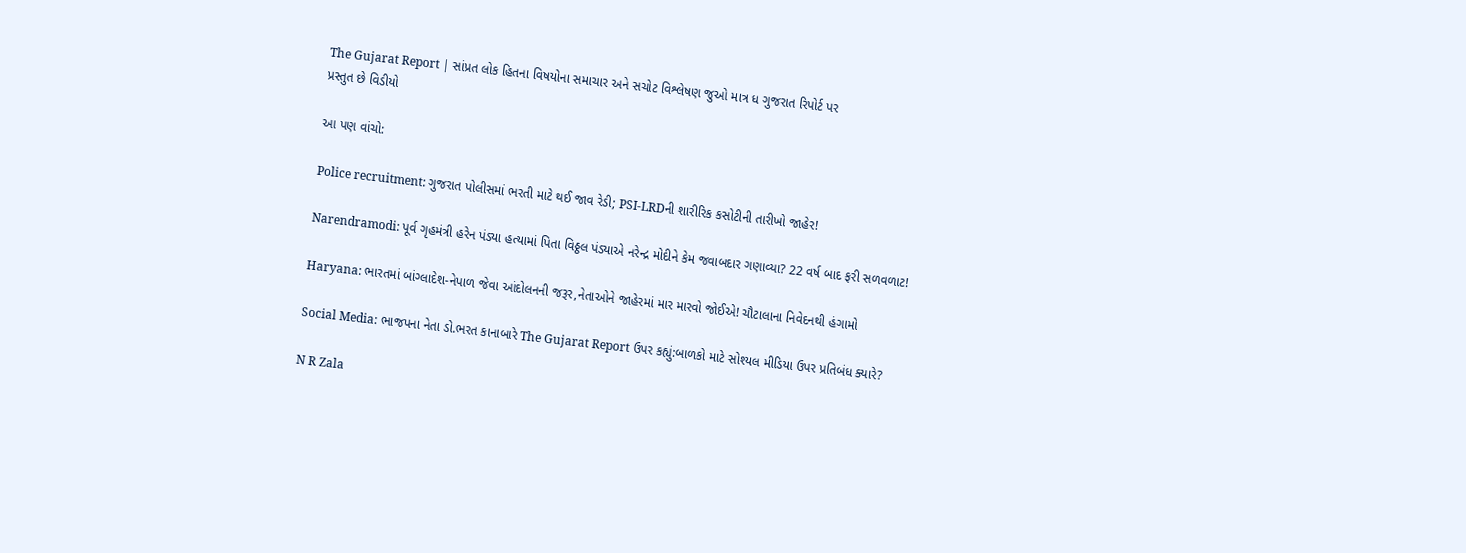The Gujarat Report | સાંપ્રત લોક હિતના વિષયોના સમાચાર અને સચોટ વિશ્લેષણ જુઓ માત્ર ધ ગુજરાત રિપોર્ટ પર
પ્રસ્તુત છે વિડીયો

આ પણ વાંચો:

Police recruitment: ગુજરાત પોલીસમાં ભરતી માટે થઈ જાવ રેડી; PSI-LRDની શારીરિક કસોટીની તારીખો જાહેર!

Narendramodi: પૂર્વ ગૃહમંત્રી હરેન પંડ્યા હત્યામાં પિતા વિઠ્ઠલ પંડ્યાએ નરેન્દ્ર મોદીને કેમ જવાબદાર ગણાવ્યા? 22 વર્ષ બાદ ફરી સળવળાટ!

Haryana: ભારતમાં બાંગ્લાદેશ-નેપાળ જેવા આંદોલનની જરૂર,નેતાઓને જાહેરમાં માર મારવો જોઈએ! ચૌટાલાના નિવેદનથી હંગામો

Social Media: ભાજપના નેતા ડો.ભરત કાનાબારે The Gujarat Report ઉપર કહ્યું:બાળકો માટે સોશ્યલ મીડિયા ઉપર પ્રતિબંધ ક્યારે?

N R Zala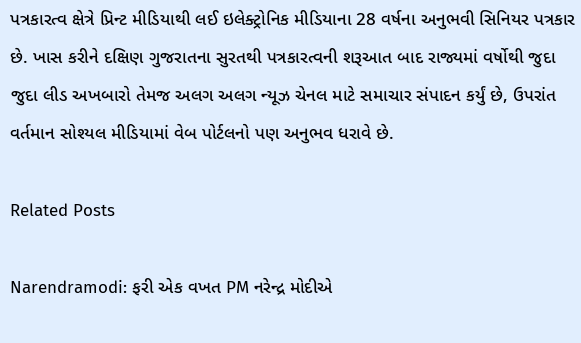પત્રકારત્વ ક્ષેત્રે પ્રિન્ટ મીડિયાથી લઈ ઇલેક્ટ્રોનિક મીડિયાના 28 વર્ષના અનુભવી સિનિયર પત્રકાર છે. ખાસ કરીને દક્ષિણ ગુજરાતના સુરતથી પત્રકારત્વની શરૂઆત બાદ રાજ્યમાં વર્ષોથી જુદા જુદા લીડ અખબારો તેમજ અલગ અલગ ન્યૂઝ ચેનલ માટે સમાચાર સંપાદન કર્યું છે, ઉપરાંત વર્તમાન સોશ્યલ મીડિયામાં વેબ પોર્ટલનો પણ અનુભવ ધરાવે છે.

Related Posts

Narendramodi: ફરી એક વખત PM નરેન્દ્ર મોદીએ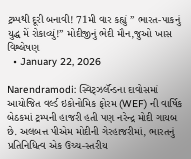ટ્રમ્પથી દૂરી બનાવી! 71મી વાર કહ્યું ” ભારત-પાકનું યુદ્ધ મેં રોકાવ્યું!” મોદીજીનું ભેદી મૌન,જુઓ ખાસ વિશ્લેષણ
  • January 22, 2026

Narendramodi: સ્વિટ્ઝર્લૅન્ડના દાવોસમાં આયોજિત વર્લ્ડ ઇકોનોમિક ફોરમ (WEF) ની વાર્ષિક બેઠકમાં ટ્રમ્પની હાજરી હતી પણ નરેન્દ્ર મોદી ગાયબ છે. અલબત્ત પીએમ મોદીની ગેરહાજરીમાં, ભારતનું પ્રતિનિધિત્વ એક ઉચ્ચ-સ્તરીય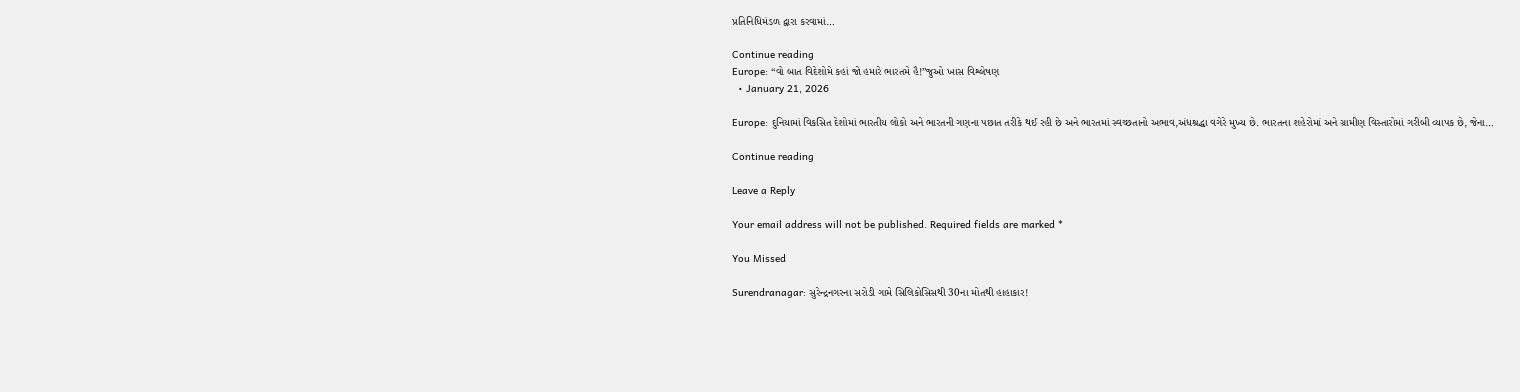પ્રતિનિધિમંડળ દ્વારા કરવામાં…

Continue reading
Europe: “વો બાત વિદેશોમે કહાં જો હમારે ભારતમે હૈ!”જુઓ ખાસ વિશ્લેષણ
  • January 21, 2026

Europe: દુનિયામાં વિકસિત દેશોમાં ભારતીય લોકો અને ભારતની ગણના પછાત તરીકે થઈ રહી છે અને ભારતમાં સ્વચ્છતાનો અભાવ,અંધશ્રદ્ધા વગેરે મુખ્ય છે. ભારતના શહેરોમાં અને ગ્રામીણ વિસ્તારોમાં ગરીબી વ્યાપક છે, જેના…

Continue reading

Leave a Reply

Your email address will not be published. Required fields are marked *

You Missed

Surendranagar: સુરેન્દ્રનગરના સરોડી ગામે સિલિકોસિસથી 30ના મોતથી હાહાકાર!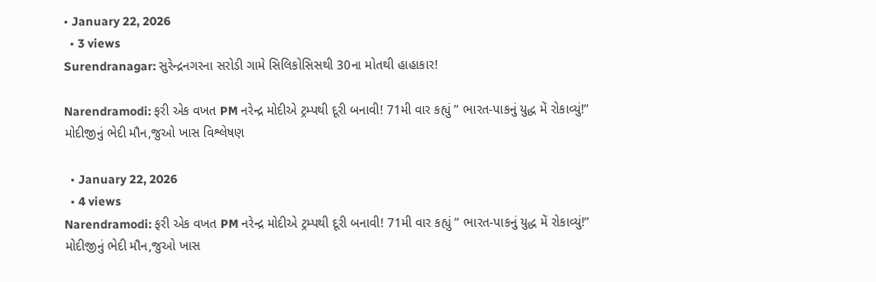• January 22, 2026
  • 3 views
Surendranagar: સુરેન્દ્રનગરના સરોડી ગામે સિલિકોસિસથી 30ના મોતથી હાહાકાર!

Narendramodi: ફરી એક વખત PM નરેન્દ્ર મોદીએ ટ્રમ્પથી દૂરી બનાવી! 71મી વાર કહ્યું ” ભારત-પાકનું યુદ્ધ મેં રોકાવ્યું!” મોદીજીનું ભેદી મૌન,જુઓ ખાસ વિશ્લેષણ

  • January 22, 2026
  • 4 views
Narendramodi: ફરી એક વખત PM નરેન્દ્ર મોદીએ ટ્રમ્પથી દૂરી બનાવી! 71મી વાર કહ્યું ” ભારત-પાકનું યુદ્ધ મેં રોકાવ્યું!” મોદીજીનું ભેદી મૌન,જુઓ ખાસ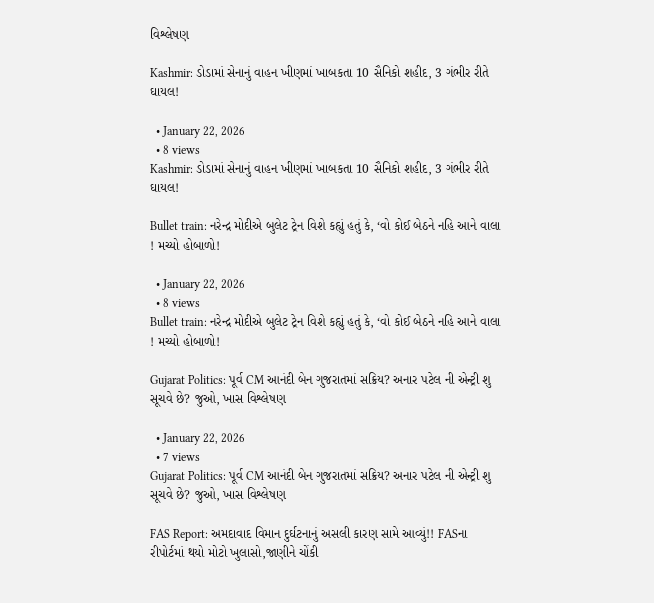વિશ્લેષણ

Kashmir: ડોડામાં સેનાનું વાહન ખીણમાં ખાબકતા 10 સૈનિકો શહીદ, 3 ગંભીર રીતે ઘાયલ!

  • January 22, 2026
  • 8 views
Kashmir: ડોડામાં સેનાનું વાહન ખીણમાં ખાબકતા 10 સૈનિકો શહીદ, 3 ગંભીર રીતે ઘાયલ!

Bullet train: નરેન્દ્ર મોદીએ બુલેટ ટ્રેન વિશે કહ્યું હતું કે, ‘વો કોઈ બેઠને નહિ આને વાલા ! મચ્યો હોબાળો!

  • January 22, 2026
  • 8 views
Bullet train: નરેન્દ્ર મોદીએ બુલેટ ટ્રેન વિશે કહ્યું હતું કે, ‘વો કોઈ બેઠને નહિ આને વાલા ! મચ્યો હોબાળો!

Gujarat Politics: પૂર્વ CM આનંદી બેન ગુજરાતમાં સક્રિય? અનાર પટેલ ની એન્ટ્રી શુ સૂચવે છે? જુઓ, ખાસ વિશ્લેષણ

  • January 22, 2026
  • 7 views
Gujarat Politics: પૂર્વ CM આનંદી બેન ગુજરાતમાં સક્રિય? અનાર પટેલ ની એન્ટ્રી શુ સૂચવે છે? જુઓ, ખાસ વિશ્લેષણ

FAS Report: અમદાવાદ વિમાન દુર્ઘટનાનું અસલી કારણ સામે આવ્યું!! FASના રીપોર્ટમાં થયો મોટો ખુલાસો,જાણીને ચોંકી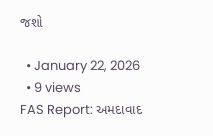જશો

  • January 22, 2026
  • 9 views
FAS Report: અમદાવાદ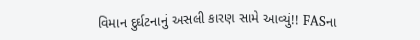વિમાન દુર્ઘટનાનું અસલી કારણ સામે આવ્યું!! FASના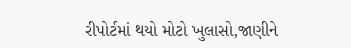રીપોર્ટમાં થયો મોટો ખુલાસો,જાણીને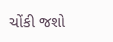ચોંકી જશો